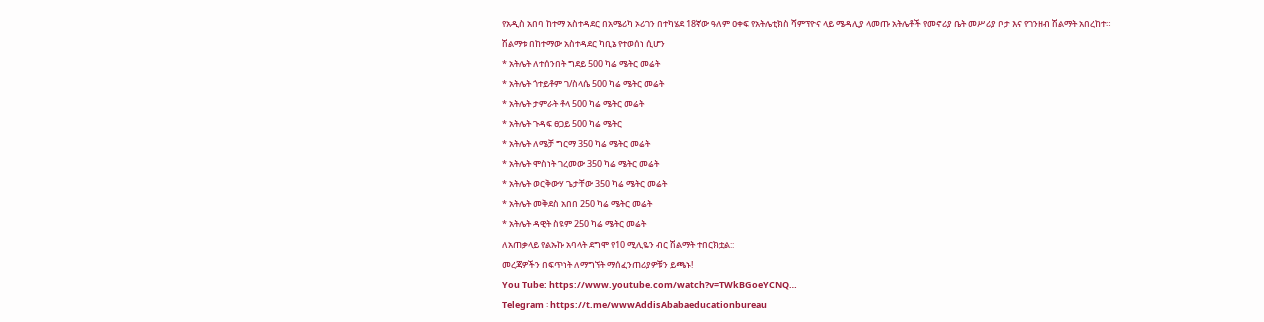የአዲስ አበባ ከተማ አስተዳደር በአሜሪካ ኦሪገን በተካሄደ 18ኛው ዓለም ዐቀፍ የአትሌቲክስ ሻምፕዮና ላይ ሜዳሊያ ላመጡ አትሌቶች የመኖሪያ ቤት መሥሪያ ቦታ እና የገንዘብ ሽልማት አበረከተ።
ሽልማቱ በከተማው አስተዳደር ካቢኔ የተወሰነ ሲሆን
* አትሌት ለተሰንበት ግደይ 500 ካሬ ሜትር መሬት
* አትሌት ጎተይቶም ገ/ስላሴ 500 ካሬ ሜትር መሬት
* አትሌት ታምራት ቶላ 500 ካሬ ሜትር መሬት
* አትሌት ጉዳፍ ፀጋይ 500 ካሬ ሜትር
* አትሌት ለሜቻ ግርማ 350 ካሬ ሜትር መሬት
* አትሌት ሞስነት ገረመው 350 ካሬ ሜትር መሬት
* አትሌት ወርቅውሃ ጌታቸው 350 ካሬ ሜትር መሬት
* አትሌት መቅደስ አበበ 250 ካሬ ሜትር መሬት
* አትሌት ዳዊት ስዩም 250 ካሬ ሜትር መሬት
ለአጠቃላይ የልኡኩ አባላት ደግሞ የ10 ሚሊዬን ብር ሽልማት ተበርክቷል::
መረጃዎችን በፍጥነት ለማግኘት ማሰፈንጠሪያዎቹን ይጫኑ!
You Tube: https://www.youtube.com/watch?v=TWkBGoeYCNQ…
Telegram ፡ https://t.me/wwwAddisAbabaeducationbureau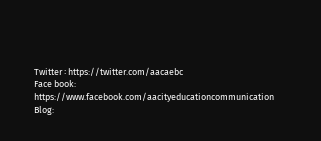Twitter ፡ https://twitter.com/aacaebc
Face book: https://www.facebook.com/aacityeducationcommunication
Blog: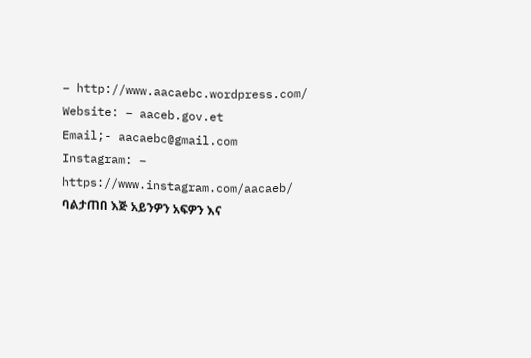– http://www.aacaebc.wordpress.com/
Website: – aaceb.gov.et
Email;- aacaebc@gmail.com
Instagram: – https://www.instagram.com/aacaeb/
ባልታጠበ እጅ አይንዎን አፍዎን እና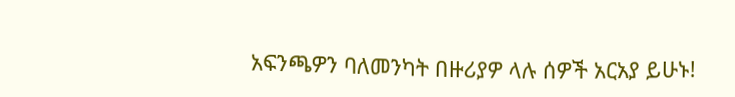አፍንጫዎን ባለመንካት በዙሪያዎ ላሉ ሰዎች አርአያ ይሁኑ!